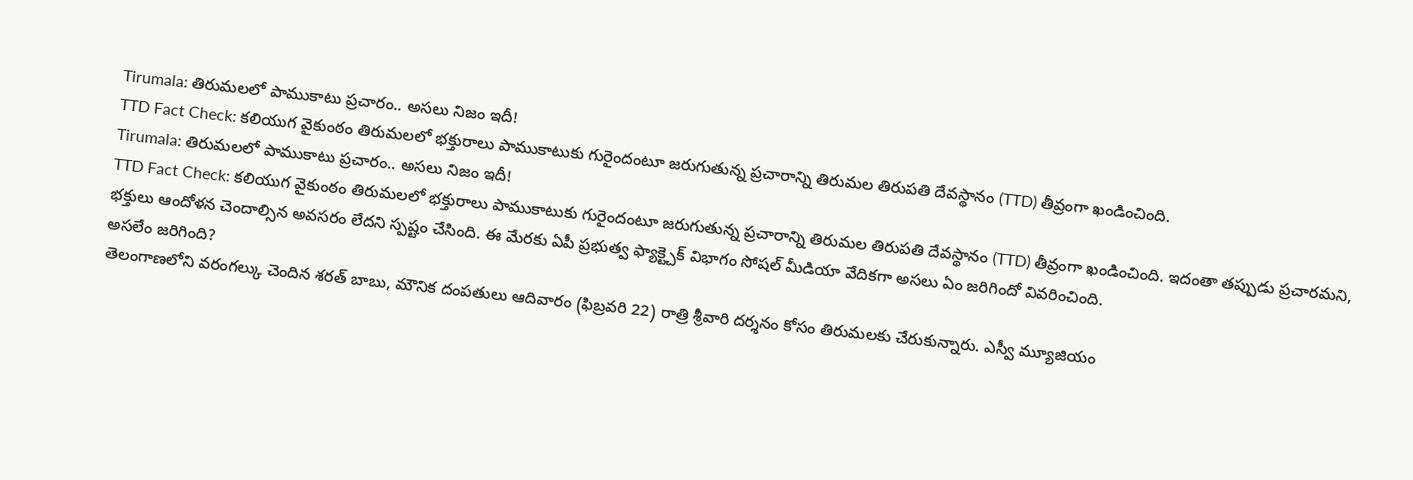Tirumala: తిరుమలలో పాముకాటు ప్రచారం.. అసలు నిజం ఇదీ!
TTD Fact Check: కలియుగ వైకుంఠం తిరుమలలో భక్తురాలు పాముకాటుకు గురైందంటూ జరుగుతున్న ప్రచారాన్ని తిరుమల తిరుపతి దేవస్థానం (TTD) తీవ్రంగా ఖండించింది.
Tirumala: తిరుమలలో పాముకాటు ప్రచారం.. అసలు నిజం ఇదీ!
TTD Fact Check: కలియుగ వైకుంఠం తిరుమలలో భక్తురాలు పాముకాటుకు గురైందంటూ జరుగుతున్న ప్రచారాన్ని తిరుమల తిరుపతి దేవస్థానం (TTD) తీవ్రంగా ఖండించింది. ఇదంతా తప్పుడు ప్రచారమని, భక్తులు ఆందోళన చెందాల్సిన అవసరం లేదని స్పష్టం చేసింది. ఈ మేరకు ఏపీ ప్రభుత్వ ఫ్యాక్ట్చెక్ విభాగం సోషల్ మీడియా వేదికగా అసలు ఏం జరిగిందో వివరించింది.
అసలేం జరిగింది?
తెలంగాణలోని వరంగల్కు చెందిన శరత్ బాబు, మౌనిక దంపతులు ఆదివారం (ఫిబ్రవరి 22) రాత్రి శ్రీవారి దర్శనం కోసం తిరుమలకు చేరుకున్నారు. ఎస్వీ మ్యూజియం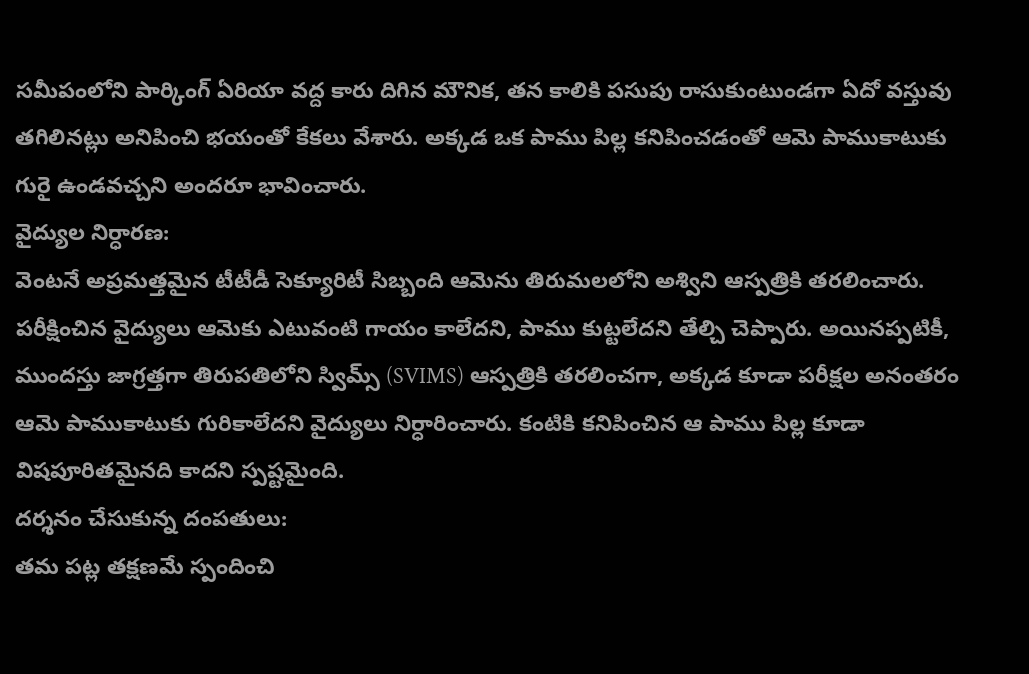సమీపంలోని పార్కింగ్ ఏరియా వద్ద కారు దిగిన మౌనిక, తన కాలికి పసుపు రాసుకుంటుండగా ఏదో వస్తువు తగిలినట్లు అనిపించి భయంతో కేకలు వేశారు. అక్కడ ఒక పాము పిల్ల కనిపించడంతో ఆమె పాముకాటుకు గురై ఉండవచ్చని అందరూ భావించారు.
వైద్యుల నిర్ధారణ:
వెంటనే అప్రమత్తమైన టీటీడీ సెక్యూరిటీ సిబ్బంది ఆమెను తిరుమలలోని అశ్విని ఆస్పత్రికి తరలించారు. పరీక్షించిన వైద్యులు ఆమెకు ఎటువంటి గాయం కాలేదని, పాము కుట్టలేదని తేల్చి చెప్పారు. అయినప్పటికీ, ముందస్తు జాగ్రత్తగా తిరుపతిలోని స్విమ్స్ (SVIMS) ఆస్పత్రికి తరలించగా, అక్కడ కూడా పరీక్షల అనంతరం ఆమె పాముకాటుకు గురికాలేదని వైద్యులు నిర్ధారించారు. కంటికి కనిపించిన ఆ పాము పిల్ల కూడా విషపూరితమైనది కాదని స్పష్టమైంది.
దర్శనం చేసుకున్న దంపతులు:
తమ పట్ల తక్షణమే స్పందించి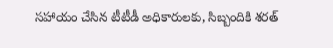సహాయం చేసిన టీటీడీ అధికారులకు, సిబ్బందికి శరత్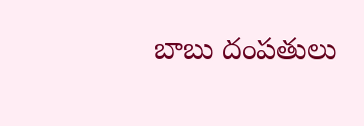బాబు దంపతులు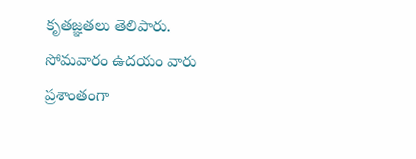కృతజ్ఞతలు తెలిపారు. సోమవారం ఉదయం వారు ప్రశాంతంగా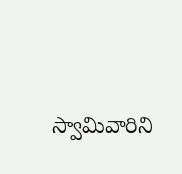స్వామివారిని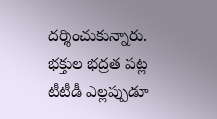దర్శించుకున్నారు. భక్తుల భద్రత పట్ల టీటీడీ ఎల్లప్పుడూ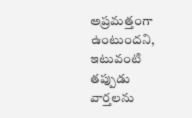అప్రమత్తంగా ఉంటుందని, ఇటువంటి తప్పుడు వార్తలను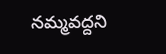నమ్మవద్దని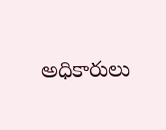అధికారులు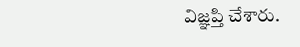విజ్ఞప్తి చేశారు.